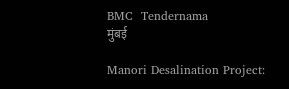BMC  Tendernama
मुंबई

Manori Desalination Project: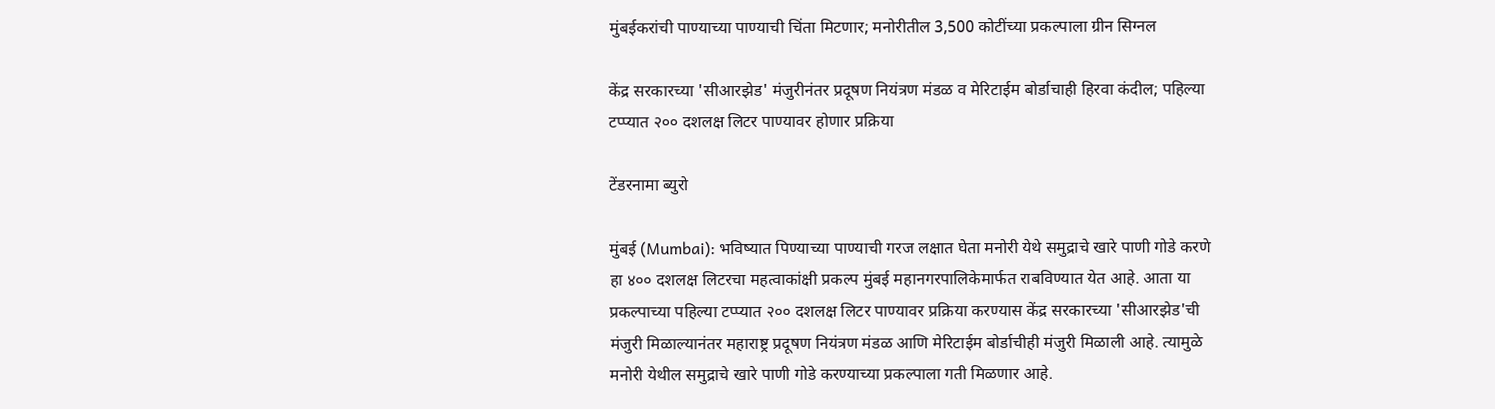मुंबईकरांची पाण्याच्या पाण्याची चिंता मिटणार; मनोरीतील 3,500 कोटींच्या प्रकल्पाला ग्रीन सिग्नल

केंद्र सरकारच्या 'सीआरझेड' मंजुरीनंतर प्रदूषण नियंत्रण मंडळ व मेरिटाईम बोर्डाचाही हिरवा कंदील; पहिल्या टप्प्यात २०० दशलक्ष लिटर पाण्यावर होणार प्रक्रिया

टेंडरनामा ब्युरो

मुंबई (Mumbai): भविष्यात पिण्याच्या पाण्याची गरज लक्षात घेता मनोरी येथे समुद्राचे खारे पाणी गोडे करणे हा ४०० दशलक्ष लिटरचा महत्वाकांक्षी प्रकल्प मुंबई महानगरपालिकेमार्फत राबविण्यात येत आहे. आता या प्रकल्पाच्या पहिल्या टप्प्यात २०० दशलक्ष लिटर पाण्यावर प्रक्रिया करण्यास केंद्र सरकारच्या 'सीआरझेड'ची मंजुरी मिळाल्यानंतर महाराष्ट्र प्रदूषण नियंत्रण मंडळ आणि मेरिटाईम बोर्डाचीही मंजुरी मिळाली आहे. त्यामुळे मनोरी येथील समुद्राचे खारे पाणी गोडे करण्याच्या प्रकल्पाला गती मिळणार आहे.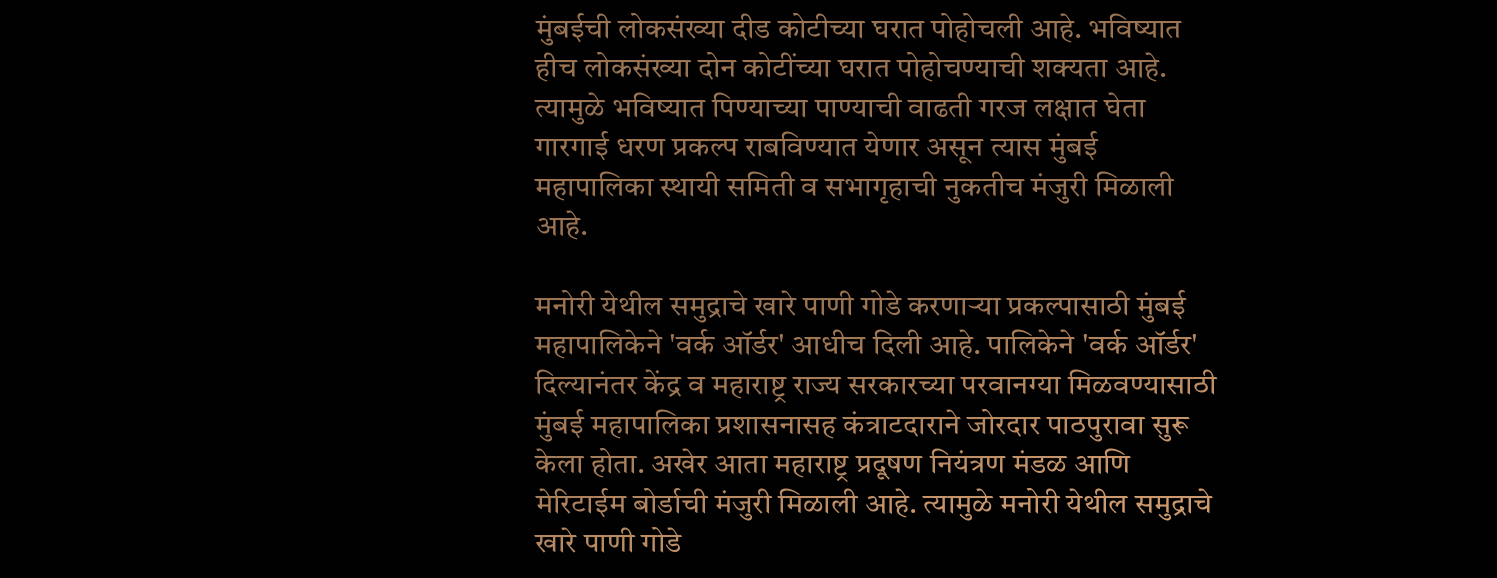मुंबईची लोकसंख्या दीड कोटीच्या घरात पोहोचली आहे. भविष्यात हीच लोकसंख्या दोन कोटींच्या घरात पोहोचण्याची शक्यता आहे. त्यामुळे भविष्यात पिण्याच्या पाण्याची वाढती गरज लक्षात घेता गारगाई धरण प्रकल्प राबविण्यात येणार असून त्यास मुंबई महापालिका स्थायी समिती व सभागृहाची नुकतीच मंजुरी मिळाली आहे.

मनोरी येथील समुद्राचे खारे पाणी गोडे करणाऱ्या प्रकल्पासाठी मुंबई महापालिकेने 'वर्क ऑर्डर' आधीच दिली आहे. पालिकेने 'वर्क ऑर्डर' दिल्यानंतर केंद्र व महाराष्ट्र राज्य सरकारच्या परवानग्या मिळवण्यासाठी मुंबई महापालिका प्रशासनासह कंत्राटदाराने जोरदार पाठपुरावा सुरू केला होता. अखेर आता महाराष्ट्र प्रदूषण नियंत्रण मंडळ आणि मेरिटाईम बोर्डाची मंजुरी मिळाली आहे. त्यामुळे मनोरी येथील समुद्राचे खारे पाणी गोडे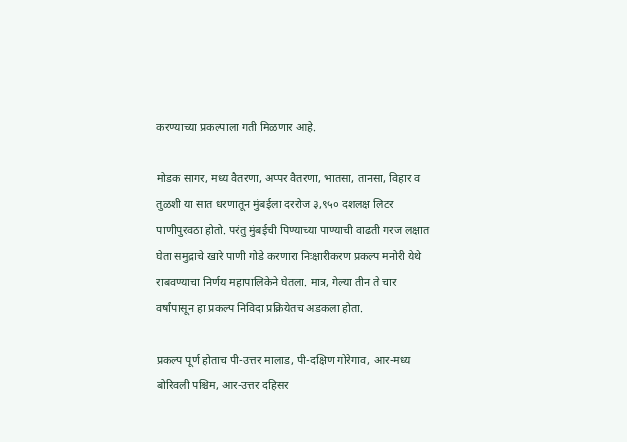करण्याच्या प्रकल्पाला गती मिळणार आहे.

मोडक सागर, मध्य वैतरणा, अप्पर वैतरणा, भातसा, तानसा, विहार व तुळशी या सात धरणातून मुंबईला दररोज ३,९५० दशलक्ष लिटर पाणीपुरवठा होतो. परंतु मुंबईची पिण्याच्या पाण्याची वाढती गरज लक्षात घेता समुद्राचे खारे पाणी गोडे करणारा निःक्षारीकरण प्रकल्प मनोरी येथे राबवण्याचा निर्णय महापालिकेने घेतला. मात्र, गेल्या तीन ते चार वर्षांपासून हा प्रकल्प निविदा प्रक्रियेतच अडकला होता.

प्रकल्प पूर्ण होताच पी-उत्तर मालाड, पी-दक्षिण गोरेगाव, आर-मध्य बोरिवली पश्चिम, आर-उत्तर दहिसर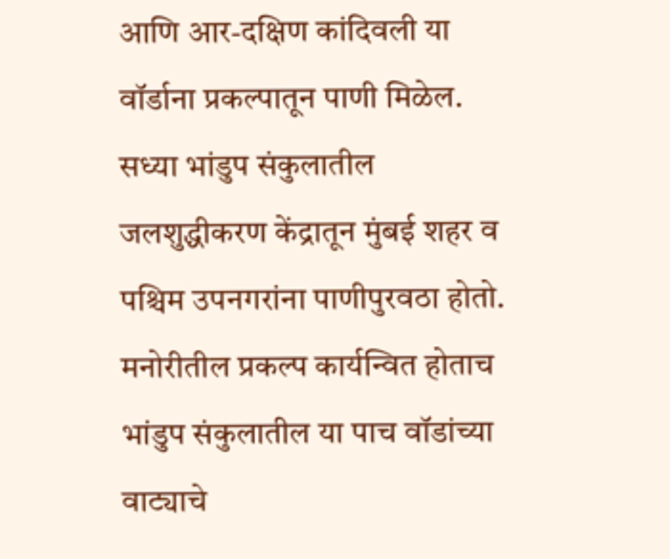आणि आर-दक्षिण कांदिवली या वॉर्डाना प्रकल्पातून पाणी मिळेल. सध्या भांडुप संकुलातील जलशुद्धीकरण केंद्रातून मुंबई शहर व पश्चिम उपनगरांना पाणीपुरवठा होतो. मनोरीतील प्रकल्प कार्यन्वित होताच भांडुप संकुलातील या पाच वॉडांच्या वाट्याचे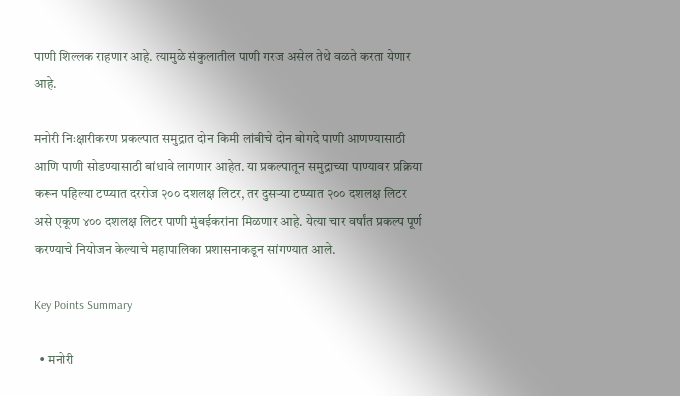पाणी शिल्लक राहणार आहे. त्यामुळे संकुलातील पाणी गरज असेल तेथे वळते करता येणार आहे.

मनोरी निःक्षारीकरण प्रकल्पात समुद्रात दोन किमी लांबीचे दोन बोगदे पाणी आणण्यासाठी आणि पाणी सोडण्यासाठी बांधावे लागणार आहेत. या प्रकल्पातून समुद्राच्या पाण्यावर प्रक्रिया करून पहिल्या टप्प्यात दररोज २०० दशलक्ष लिटर, तर दुसऱ्या टप्प्यात २०० दशलक्ष लिटर असे एकूण ४०० दशलक्ष लिटर पाणी मुंबईकरांना मिळणार आहे. येत्या चार वर्षांत प्रकल्प पूर्ण करण्याचे नियोजन केल्याचे महापालिका प्रशासनाकडून सांगण्यात आले.

Key Points Summary

  • मनोरी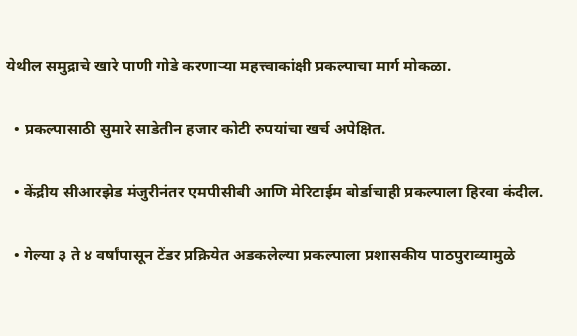येथील समुद्राचे खारे पाणी गोडे करणाऱ्या महत्त्वाकांक्षी प्रकल्पाचा मार्ग मोकळा.

  • प्रकल्पासाठी सुमारे साडेतीन हजार कोटी रुपयांचा खर्च अपेक्षित.

  • केंद्रीय सीआरझेड मंजुरीनंतर एमपीसीबी आणि मेरिटाईम बोर्डाचाही प्रकल्पाला हिरवा कंदील.

  • गेल्या ३ ते ४ वर्षांपासून टेंडर प्रक्रियेत अडकलेल्या प्रकल्पाला प्रशासकीय पाठपुराव्यामुळे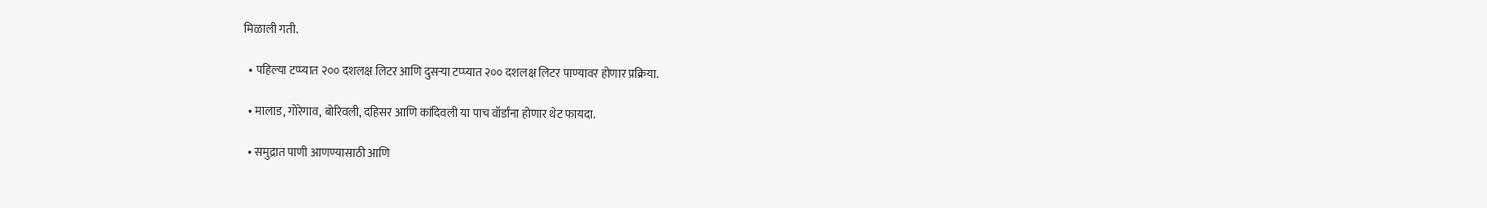मिळाली गती.

  • पहिल्या टप्प्यात २०० दशलक्ष लिटर आणि दुसऱ्या टप्प्यात २०० दशलक्ष लिटर पाण्यावर होणार प्रक्रिया.

  • मालाड, गोरेगाव, बोरिवली, दहिसर आणि कांदिवली या पाच वॉर्डांना होणार थेट फायदा.

  • समुद्रात पाणी आणण्यासाठी आणि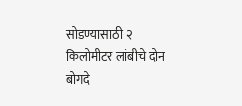सोडण्यासाठी २ किलोमीटर लांबीचे दोन बोगदे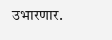उभारणार.